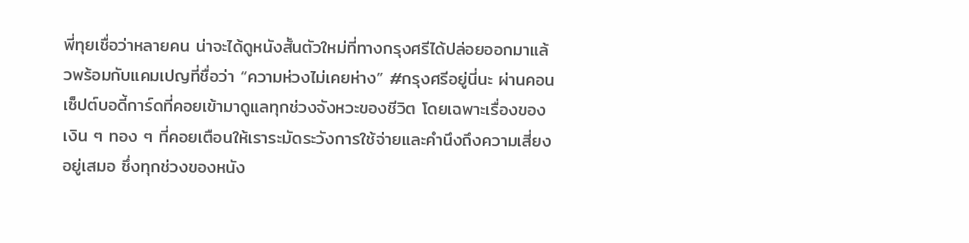พี่ทุยเชื่อว่าหลายคน น่าจะได้ดูหนังสั้นตัวใหม่ที่ทางกรุงศรีได้ปล่อยออกมาแล้วพร้อมกับแคมเปญที่ชื่อว่า “ความห่วงไม่เคยห่าง” #กรุงศรีอยู่นี่นะ ผ่านคอนเซ็ปต์บอดี้การ์ดที่คอยเข้ามาดูแลทุกช่วงจังหวะของชีวิต โดยเฉพาะเรื่องของเงิน ๆ ทอง ๆ ที่คอยเตือนให้เราระมัดระวังการใช้จ่ายและคำนึงถึงความเสี่ยงอยู่เสมอ ซึ่งทุกช่วงของหนัง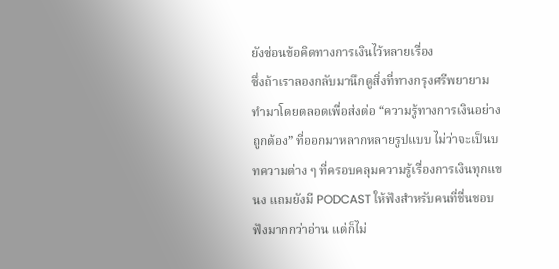ยังซ่อนข้อคิดทางการเงินไว้หลายเรื่อง
ซึ่งถ้าเราลองกลับมานึกดูสิ่งที่ทางกรุงศรีพยายามทำมาโดยตลอดเพื่อส่งต่อ “ความรู้ทางการเงินอย่างถูกต้อง” ที่ออกมาหลากหลายรูปแบบ ไม่ว่าจะเป็นบทความต่าง ๆ ที่ครอบคลุมความรู้เรื่องการเงินทุกแขนง แถมยังมี PODCAST ให้ฟังสำหรับคนที่ชื่นชอบฟังมากกว่าอ่าน แต่ก็ไม่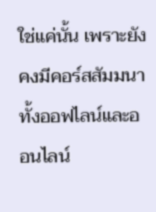ใช่แค่นั้น เพราะยังคงมีคอร์สสัมมนาทั้งออฟไลน์และออนไลน์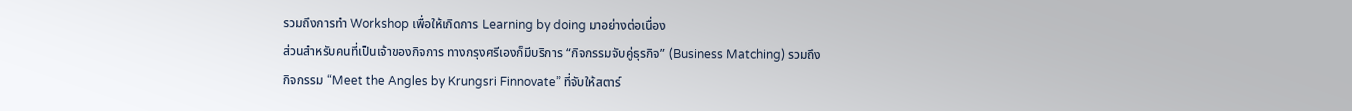รวมถึงการทำ Workshop เพื่อให้เกิดการ Learning by doing มาอย่างต่อเนื่อง
ส่วนสำหรับคนที่เป็นเจ้าของกิจการ ทางกรุงศรีเองก็มีบริการ “กิจกรรมจับคู่ธุรกิจ” (Business Matching) รวมถึงกิจกรรม “Meet the Angles by Krungsri Finnovate” ที่จับให้สตาร์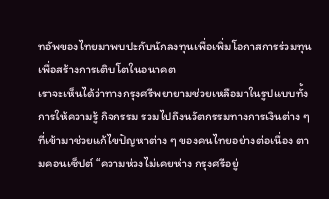ทอัพของไทยมาพบปะกับนักลงทุนเพื่อเพิ่มโอกาสการร่วมทุน เพื่อสร้างการเติบโตในอนาคต
เราจะเห็นได้ว่าทางกรุงศรีพยายามช่วยเหลือมาในรูปแบบทั้งการให้ความรู้ กิจกรรม รวมไปถึงนวัตกรรมทางการเงินต่าง ๆ ที่เข้ามาช่วยแก้ไขปัญหาต่าง ๆ ของคนไทยอย่างต่อเนื่อง ตามคอนเซ็ปต์ “ความห่วงไม่เคยห่าง กรุงศรีอยู่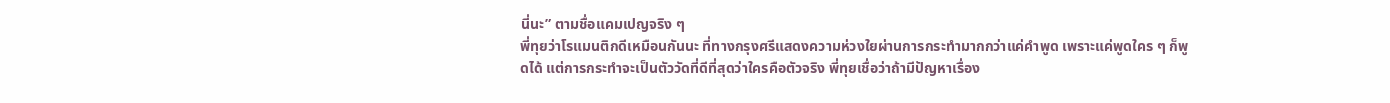นี่นะ” ตามชื่อแคมเปญจริง ๆ
พี่ทุยว่าโรแมนติกดีเหมือนกันนะ ที่ทางกรุงศรีแสดงความห่วงใยผ่านการกระทำมากกว่าแค่คำพูด เพราะแค่พูดใคร ๆ ก็พูดได้ แต่การกระทำจะเป็นตัววัดที่ดีที่สุดว่าใครคือตัวจริง พี่ทุยเชื่อว่าถ้ามีปัญหาเรื่อง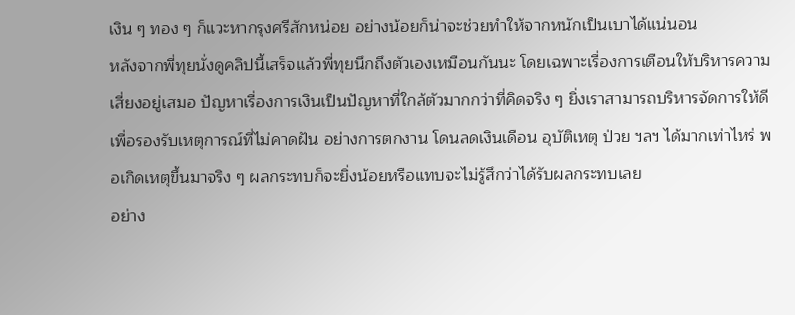เงิน ๆ ทอง ๆ ก็แวะหากรุงศรีสักหน่อย อย่างน้อยก็น่าจะช่วยทำให้จากหนักเป็นเบาได้แน่นอน
หลังจากพี่ทุยนั่งดูคลิปนี้เสร็จแล้วพี่ทุยนึกถึงตัวเองเหมือนกันนะ โดยเฉพาะเรื่องการเตือนให้บริหารความเสี่ยงอยู่เสมอ ปัญหาเรื่องการเงินเป็นปัญหาที่ใกล้ตัวมากกว่าที่คิดจริง ๆ ยิ่งเราสามารถบริหารจัดการให้ดีเพื่อรองรับเหตุการณ์ที่ไม่คาดฝัน อย่างการตกงาน โดนลดเงินเดือน อุบัติเหตุ ป่วย ฯลฯ ได้มากเท่าไหร่ พอเกิดเหตุขึ้นมาจริง ๆ ผลกระทบก็จะยิ่งน้อยหรือแทบจะไม่รู้สึกว่าได้รับผลกระทบเลย
อย่าง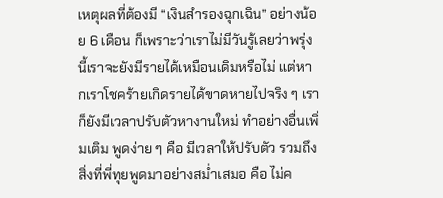เหตุผลที่ต้องมี “เงินสำรองฉุกเฉิน” อย่างน้อย 6 เดือน ก็เพราะว่าเราไม่มีวันรู้เลยว่าพรุ่งนี้เราจะยังมีรายได้เหมือนเดิมหรือไม่ แต่หากเราโชคร้ายเกิดรายได้ขาดหายไปจริง ๆ เราก็ยังมีเวลาปรับตัวหางานใหม่ ทำอย่างอื่นเพิ่มเติม พูดง่าย ๆ คือ มีเวลาให้ปรับตัว รวมถึงสิ่งที่พี่ทุยพูดมาอย่างสม่ำเสมอ คือ ไม่ค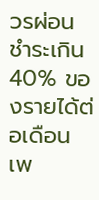วรผ่อนชำระเกิน 40% ของรายได้ต่อเดือน เพ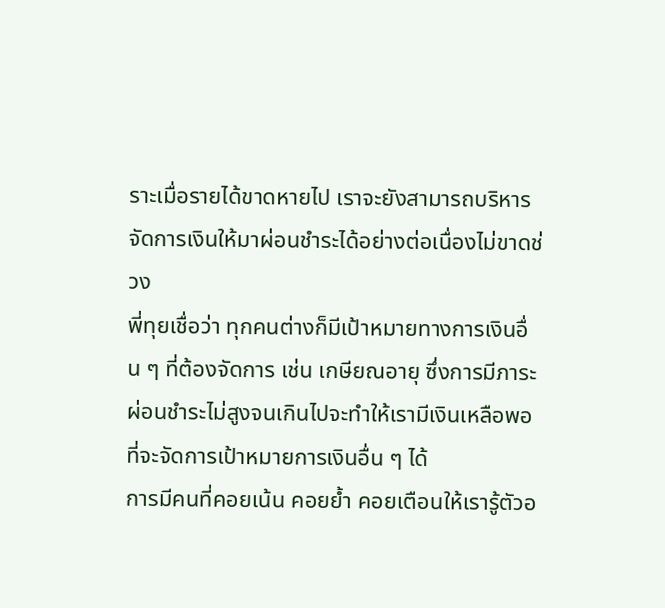ราะเมื่อรายได้ขาดหายไป เราจะยังสามารถบริหารจัดการเงินให้มาผ่อนชำระได้อย่างต่อเนื่องไม่ขาดช่วง
พี่ทุยเชื่อว่า ทุกคนต่างก็มีเป้าหมายทางการเงินอื่น ๆ ที่ต้องจัดการ เช่น เกษียณอายุ ซึ่งการมีภาระผ่อนชำระไม่สูงจนเกินไปจะทำให้เรามีเงินเหลือพอที่จะจัดการเป้าหมายการเงินอื่น ๆ ได้
การมีคนที่คอยเน้น คอยย้ำ คอยเตือนให้เรารู้ตัวอ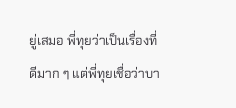ยู่เสมอ พี่ทุยว่าเป็นเรื่องที่ดีมาก ๆ แต่พี่ทุยเชื่อว่าบา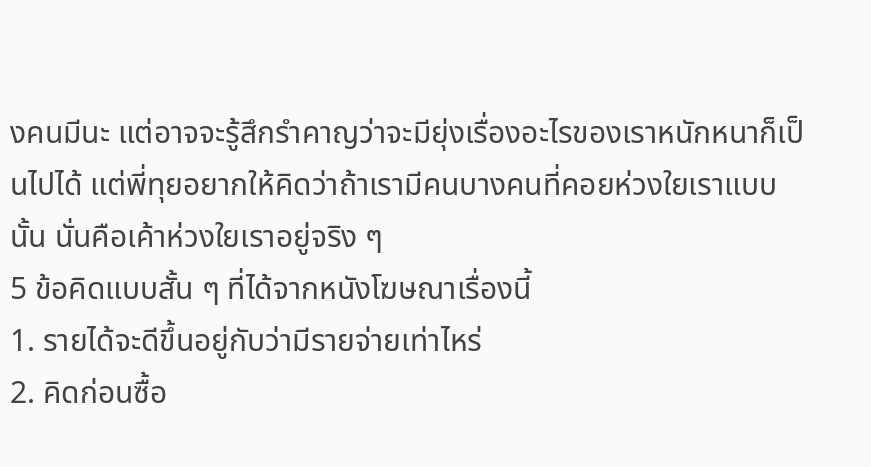งคนมีนะ แต่อาจจะรู้สึกรำคาญว่าจะมียุ่งเรื่องอะไรของเราหนักหนาก็เป็นไปได้ แต่พี่ทุยอยากให้คิดว่าถ้าเรามีคนบางคนที่คอยห่วงใยเราแบบนั้น นั่นคือเค้าห่วงใยเราอยู่จริง ๆ
5 ข้อคิดแบบสั้น ๆ ที่ได้จากหนังโฆษณาเรื่องนี้
1. รายได้จะดีขึ้นอยู่กับว่ามีรายจ่ายเท่าไหร่
2. คิดก่อนซื้อ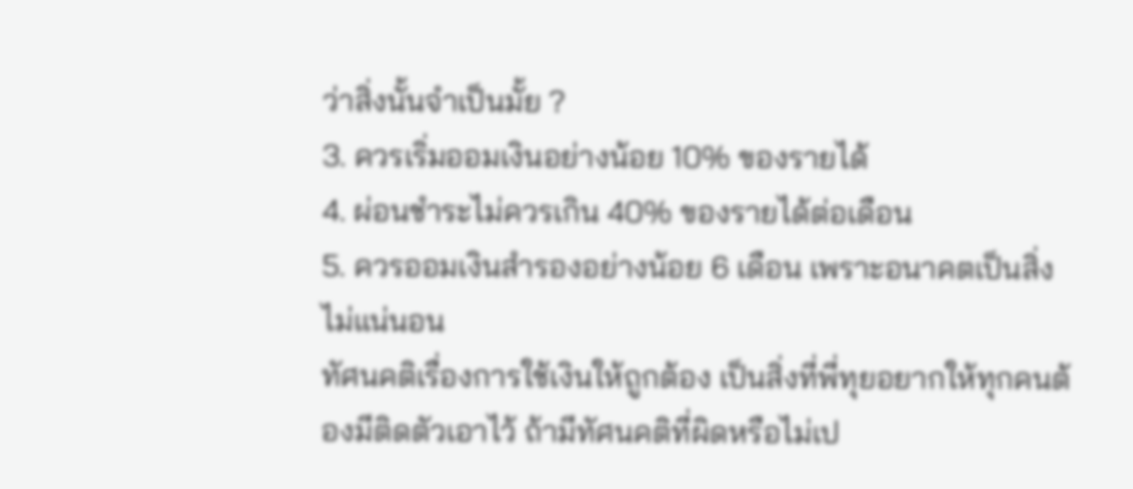ว่าสิ่งนั้นจำเป็นมั้ย ?
3. ควรเริ่มออมเงินอย่างน้อย 10% ของรายได้
4. ผ่อนชำระไม่ควรเกิน 40% ของรายได้ต่อเดือน
5. ควรออมเงินสำรองอย่างน้อย 6 เดือน เพราะอนาคตเป็นสิ่งไม่แน่นอน
ทัศนคติเรื่องการใช้เงินให้ถูกต้อง เป็นสิ่งที่พี่ทุยอยากให้ทุกคนต้องมีติดตัวเอาไว้ ถ้ามีทัศนคติที่ผิดหรือไม่เป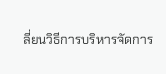ลี่ยนวิธีการบริหารจัดการ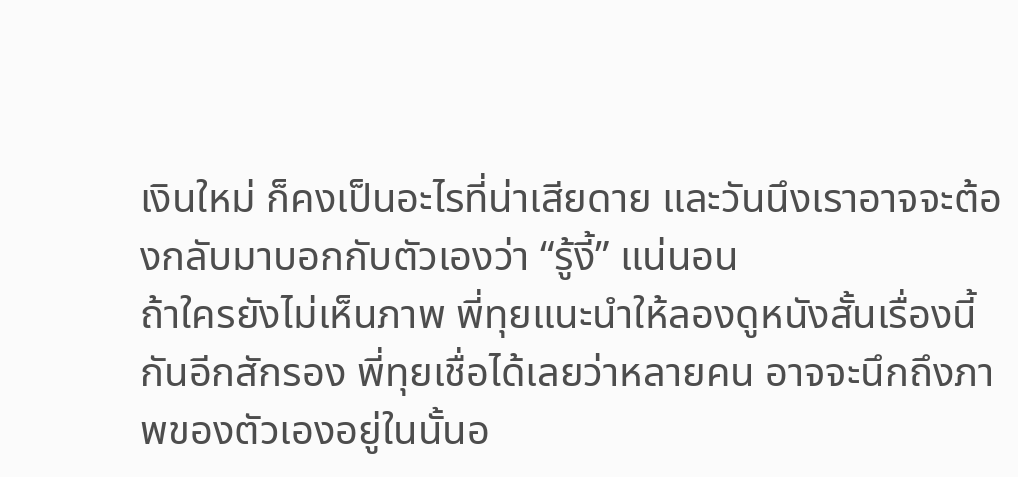เงินใหม่ ก็คงเป็นอะไรที่น่าเสียดาย และวันนึงเราอาจจะต้องกลับมาบอกกับตัวเองว่า “รู้งี้” แน่นอน
ถ้าใครยังไม่เห็นภาพ พี่ทุยแนะนำให้ลองดูหนังสั้นเรื่องนี้กันอีกสักรอง พี่ทุยเชื่อได้เลยว่าหลายคน อาจจะนึกถึงภาพของตัวเองอยู่ในนั้นอ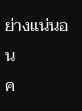ย่างแน่นอน
ค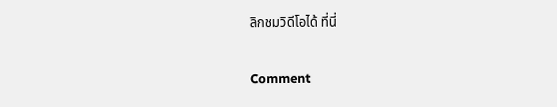ลิกชมวิดีโอได้ ที่นี่

Comment